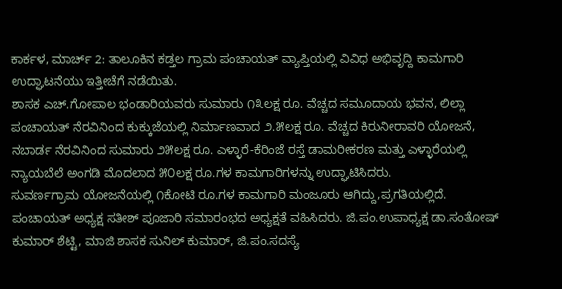ಕಾರ್ಕಳ, ಮಾರ್ಚ್ 2: ತಾಲೂಕಿನ ಕಡ್ತಲ ಗ್ರಾಮ ಪಂಚಾಯತ್ ವ್ಯಾಪ್ತಿಯಲ್ಲಿ ವಿವಿಧ ಅಭಿವೃದ್ದಿ ಕಾಮಗಾರಿ ಉದ್ಘಾಟನೆಯು ಇತ್ತೀಚೆಗೆ ನಡೆಯಿತು.
ಶಾಸಕ ಎಚ್.ಗೋಪಾಲ ಭಂಡಾರಿಯವರು ಸುಮಾರು ೧೩ಲಕ್ಷ ರೂ. ವೆಚ್ಚದ ಸಮೂದಾಯ ಭವನ, ಲಿಲ್ಲಾ ಪಂಚಾಯತ್ ನೆರವಿನಿಂದ ಕುಕ್ಕುಜೆಯಲ್ಲಿ ನಿರ್ಮಾಣವಾದ ೨.೫ಲಕ್ಷ ರೂ. ವೆಚ್ಚದ ಕಿರುನೀರಾವರಿ ಯೋಜನೆ, ನಬಾರ್ಡ ನೆರವಿನಿಂದ ಸುಮಾರು ೨೫ಲಕ್ಷ ರೂ. ಎಳ್ಳಾರೆ-ಕೆರಿಂಜೆ ರಸ್ತೆ ಡಾಮರೀಕರಣ ಮತ್ತು ಎಳ್ಳಾರೆಯಲ್ಲಿ ನ್ಯಾಯಬೆಲೆ ಅಂಗಡಿ ಮೊದಲಾದ ೫೦ಲಕ್ಷ ರೂ.ಗಳ ಕಾಮಗಾರಿಗಳನ್ನು ಉದ್ಘಾಟಿಸಿದರು.
ಸುವರ್ಣಗ್ರಾಮ ಯೋಜನೆಯಲ್ಲಿ ೧ಕೋಟಿ ರೂ.ಗಳ ಕಾಮಗಾರಿ ಮಂಜೂರು ಆಗಿದ್ದು,ಪ್ರಗತಿಯಲ್ಲಿದೆ. ಪಂಚಾಯತ್ ಅಧ್ಯಕ್ಷ ಸತೀಶ್ ಪೂಜಾರಿ ಸಮಾರಂಭದ ಅಧ್ಯಕ್ಷತೆ ವಹಿಸಿದರು. ಜಿ.ಪಂ.ಉಪಾಧ್ಯಕ್ಷ ಡಾ.ಸಂತೋಷ್ ಕುಮಾರ್ ಶೆಟ್ಟಿ, ಮಾಜಿ ಶಾಸಕ ಸುನಿಲ್ ಕುಮಾರ್, ಜಿ.ಪಂ.ಸದಸ್ಯೆ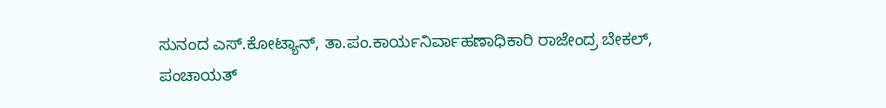ಸುನಂದ ಎಸ್.ಕೋಟ್ಯಾನ್, ತಾ.ಪಂ.ಕಾರ್ಯನಿರ್ವಾಹಣಾಧಿಕಾರಿ ರಾಜೇಂದ್ರ ಬೇಕಲ್, ಪಂಚಾಯತ್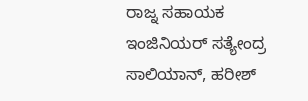ರಾಜ್ನ ಸಹಾಯಕ ಇಂಜಿನಿಯರ್ ಸತ್ಯೇಂದ್ರ ಸಾಲಿಯಾನ್, ಹರೀಶ್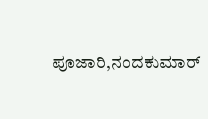ಪೂಜಾರಿ,ನಂದಕುಮಾರ್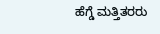ಹೆಗ್ಡೆ ಮತ್ತಿತರರು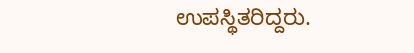ಉಪಸ್ಥಿತರಿದ್ದರು.